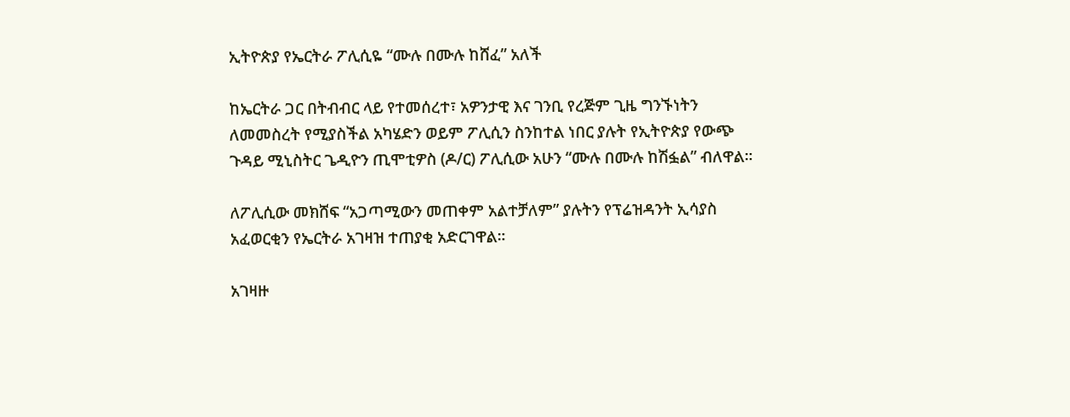ኢትዮጵያ የኤርትራ ፖሊሲዬ “ሙሉ በሙሉ ከሸፈ” አለች

ከኤርትራ ጋር በትብብር ላይ የተመሰረተ፣ አዎንታዊ እና ገንቢ የረጅም ጊዜ ግንኙነትን ለመመስረት የሚያስችል አካሄድን ወይም ፖሊሲን ስንከተል ነበር ያሉት የኢትዮጵያ የውጭ ጉዳይ ሚኒስትር ጌዲዮን ጢሞቲዎስ (ዶ/ር) ፖሊሲው አሁን “ሙሉ በሙሉ ከሽፏል” ብለዋል።

ለፖሊሲው መክሸፍ “አጋጣሚውን መጠቀም አልተቻለም” ያሉትን የፕሬዝዳንት ኢሳያስ አፈወርቂን የኤርትራ አገዛዝ ተጠያቂ አድርገዋል።

አገዛዙ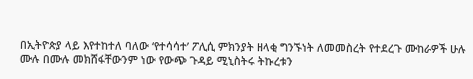በኢትዮጵያ ላይ እየተከተለ ባለው ‘የተሳሳተ’ ፖሊሲ ምክንያት ዘላቂ ግንኙነት ለመመስረት የተደረጉ ሙከራዎች ሁሉ ሙሉ በሙሉ መክሸፋቸውንም ነው የውጭ ጉዳይ ሚኒስትሩ ትኩረቱን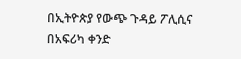በኢትዮጵያ የውጭ ጉዳይ ፖሊሲና በአፍሪካ ቀንድ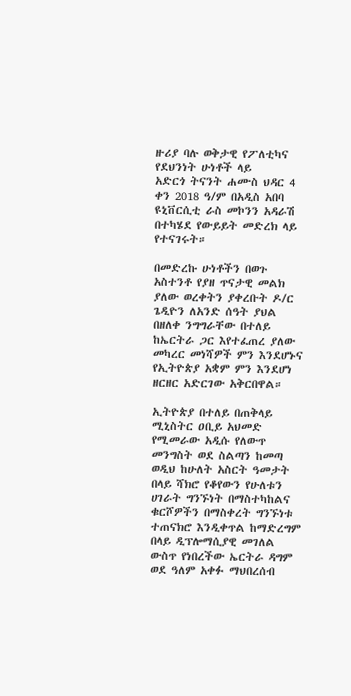ዙሪያ ባሉ ወቅታዊ የፖለቲካና የደህንነት ሁነቶች ላይ
አድርጎ ትናንት ሐሙስ ህዳር 4 ቀን 2018 ዓ/ም በአዲስ አበባ ዩኒቨርሲቲ ራስ መኮንን አዳራሽ በተካሄደ የውይይት መድረክ ላይ የተናገሩት።

በመድረኩ ሁነቶችን በወጉ አስተንቶ የያዘ ጥናታዊ መልክ ያለው ወረቀትን ያቀረቡት ዶ/ር ጌዲዮን ለአንድ ሰዓት ያህል በዘለቀ ንግግራቸው በተለይ ከኤርትራ ጋር እየተፈጠረ ያለው መካረር መነሻዎች ምን እንደሆኑና የኢትዮጵያ አቋም ምን እንደሆነ ዘርዘር አድርገው አቅርበዋል።

ኢትዮጵያ በተለይ በጠቅላይ ሚኒስትር ዐቢይ አህመድ የሚመራው አዲሱ የለውጥ መንግስት ወደ ስልጣን ከመጣ ወዲህ ከሁለት አስርት ዓመታት በላይ ሻክሮ የቆየውን የሁለቱን ሀገራት ግንኙነት በማስተካከልና ቁርሾዎችን በማስቀረት ግንኙነቱ ተጠናክሮ እንዲቀጥል ከማድረግም በላይ ዲፕሎማሲያዊ መገለል ውስጥ የነበረችው ኤርትራ ዳግም ወደ ዓለም አቀፉ ማህበረሰብ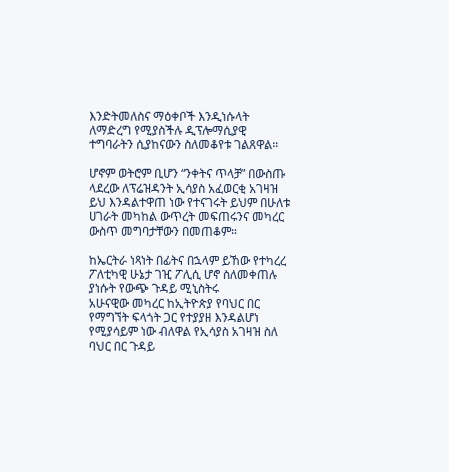እንድትመለስና ማዕቀቦች እንዲነሱላት ለማድረግ የሚያስችሉ ዲፕሎማሲያዊ ተግባራትን ሲያከናውን ስለመቆየቱ ገልጸዋል።

ሆኖም ወትሮም ቢሆን “ንቀትና ጥላቻ” በውስጡ ላደረው ለፕሬዝዳንት ኢሳያስ አፈወርቂ አገዛዝ ይህ እንዳልተዋጠ ነው የተናገሩት ይህም በሁለቱ ሀገራት መካከል ውጥረት መፍጠሩንና መካረር ውስጥ መግባታቸውን በመጠቆም።

ከኤርትራ ነጻነት በፊትና በኋላም ይኸው የተካረረ ፖለቲካዊ ሁኔታ ገዢ ፖሊሲ ሆኖ ስለመቀጠሉ ያነሱት የውጭ ጉዳይ ሚኒስትሩ
አሁናዊው መካረር ከኢትዮጵያ የባህር በር የማግኘት ፍላጎት ጋር የተያያዘ እንዳልሆነ የሚያሳይም ነው ብለዋል የኢሳያስ አገዛዝ ስለ ባህር በር ጉዳይ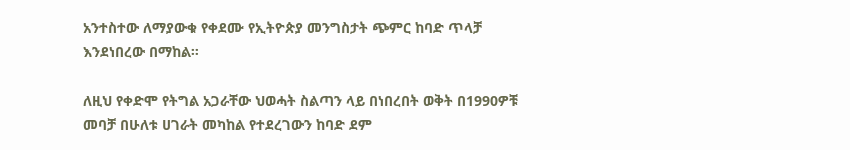አንተስተው ለማያውቁ የቀደሙ የኢትዮጵያ መንግስታት ጭምር ከባድ ጥላቻ እንደነበረው በማከል።

ለዚህ የቀድሞ የትግል አጋራቸው ህወሓት ስልጣን ላይ በነበረበት ወቅት በ1990ዎቹ መባቻ በሁለቱ ሀገራት መካከል የተደረገውን ከባድ ደም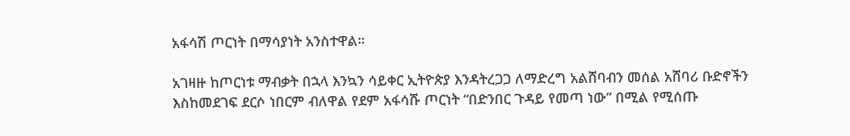አፋሳሽ ጦርነት በማሳያነት አንስተዋል።

አገዛዙ ከጦርነቱ ማብቃት በኋላ እንኳን ሳይቀር ኢትዮጵያ እንዳትረጋጋ ለማድረግ አልሸባብን መሰል አሸባሪ ቡድኖችን እስከመደገፍ ደርሶ ነበርም ብለዋል የደም አፋሳሹ ጦርነት “በድንበር ጉዳይ የመጣ ነው” በሚል የሚሰጡ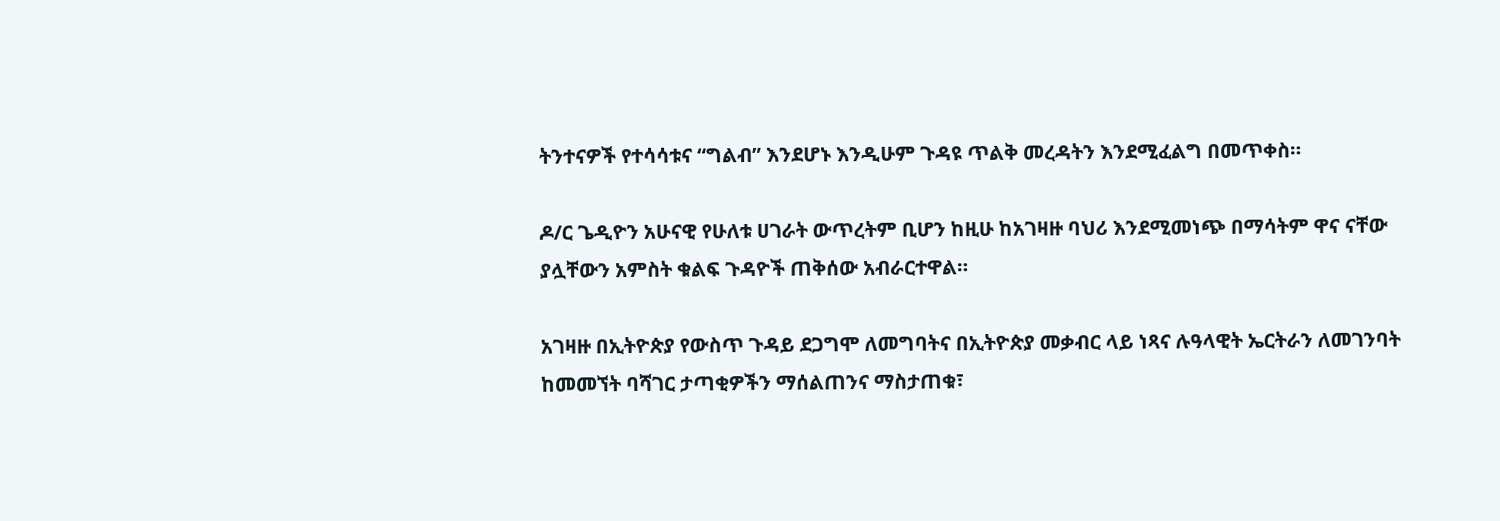ትንተናዎች የተሳሳቱና “ግልብ” እንደሆኑ እንዲሁም ጉዳዩ ጥልቅ መረዳትን እንደሚፈልግ በመጥቀስ።

ዶ/ር ጌዲዮን አሁናዊ የሁለቱ ሀገራት ውጥረትም ቢሆን ከዚሁ ከአገዛዙ ባህሪ እንደሚመነጭ በማሳትም ዋና ናቸው ያሏቸውን አምስት ቁልፍ ጉዳዮች ጠቅሰው አብራርተዋል።

አገዛዙ በኢትዮጵያ የውስጥ ጉዳይ ደጋግሞ ለመግባትና በኢትዮጵያ መቃብር ላይ ነጻና ሉዓላዊት ኤርትራን ለመገንባት ከመመኘት ባሻገር ታጣቂዎችን ማሰልጠንና ማስታጠቁ፣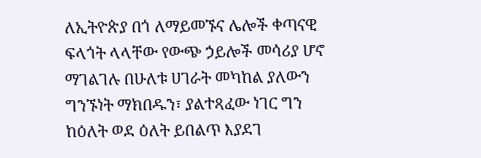ለኢትዮጵያ በጎ ለማይመኙና ሌሎች ቀጣናዊ ፍላጎት ላላቸው የውጭ ኃይሎች መሳሪያ ሆኖ ማገልገሉ በሁለቱ ሀገራት መካከል ያለውን ግንኙነት ማክበዱን፣ ያልተጻፈው ነገር ግን ከዕለት ወደ ዕለት ይበልጥ እያደገ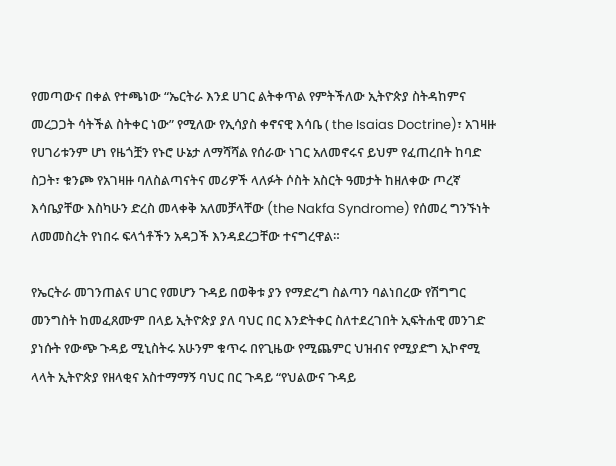የመጣውና በቀል የተጫነው “ኤርትራ እንደ ሀገር ልትቀጥል የምትችለው ኢትዮጵያ ስትዳከምና መረጋጋት ሳትችል ስትቀር ነው” የሚለው የኢሳያስ ቀኖናዊ እሳቤ ( the Isaias Doctrine)፣ አገዛዙ የሀገሪቱንም ሆነ የዜጎቿን የኑሮ ሁኔታ ለማሻሻል የሰራው ነገር አለመኖሩና ይህም የፈጠረበት ከባድ ስጋት፣ ቁንጮ የአገዛዙ ባለስልጣናትና መሪዎች ላለፉት ሶስት አስርት ዓመታት ከዘለቀው ጦረኛ እሳቤያቸው እስካሁን ድረስ መላቀቅ አለመቻላቸው (the Nakfa Syndrome) የሰመረ ግንኙነት ለመመስረት የነበሩ ፍላጎቶችን አዳጋች እንዳደረጋቸው ተናግረዋል።

የኤርትራ መገንጠልና ሀገር የመሆን ጉዳይ በወቅቱ ያን የማድረግ ስልጣን ባልነበረው የሽግግር መንግስት ከመፈጸሙም በላይ ኢትዮጵያ ያለ ባህር በር እንድትቀር ስለተደረገበት ኢፍትሐዊ መንገድ ያነሱት የውጭ ጉዳይ ሚኒስትሩ አሁንም ቁጥሩ በየጊዜው የሚጨምር ህዝብና የሚያድግ ኢኮኖሚ ላላት ኢትዮጵያ የዘላቂና አስተማማኝ ባህር በር ጉዳይ “የህልውና ጉዳይ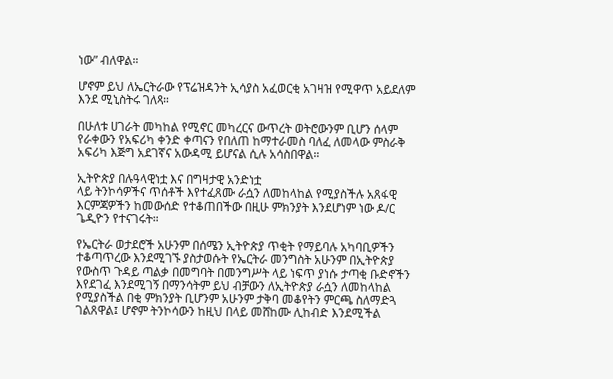ነው” ብለዋል።

ሆኖም ይህ ለኤርትራው የፕሬዝዳንት ኢሳያስ አፈወርቂ አገዛዝ የሚዋጥ አይደለም እንደ ሚኒስትሩ ገለጻ።

በሁለቱ ሀገራት መካከል የሚኖር መካረርና ውጥረት ወትሮውንም ቢሆን ሰላም የራቀውን የአፍሪካ ቀንድ ቀጣናን የበለጠ ከማተራመስ ባለፈ ለመላው ምስራቅ አፍሪካ እጅግ አደገኛና አውዳሚ ይሆናል ሲሉ አሳስበዋል።

ኢትዮጵያ በሉዓላዊነቷ እና በግዛታዊ አንድነቷ
ላይ ትንኮሳዎችና ጥሰቶች እየተፈጸሙ ራሷን ለመከላከል የሚያስችሉ አጸፋዊ እርምጃዎችን ከመውሰድ የተቆጠበችው በዚሁ ምክንያት እንደሆነም ነው ዶ/ር ጌዲዮን የተናገሩት።

የኤርትራ ወታደሮች አሁንም በሰሜን ኢትዮጵያ ጥቂት የማይባሉ አካባቢዎችን ተቆጣጥረው እንደሚገኙ ያስታወሱት የኤርትራ መንግስት አሁንም በኢትዮጵያ የውስጥ ጉዳይ ጣልቃ በመግባት በመንግሥት ላይ ነፍጥ ያነሱ ታጣቂ ቡድኖችን እየደገፈ እንደሚገኝ በማንሳትም ይህ ብቻውን ለኢትዮጵያ ራሷን ለመከላከል የሚያስችል በቂ ምክንያት ቢሆንም አሁንም ታቅባ መቆየትን ምርጫ ስለማድጓ ገልጸዋል፤ ሆኖም ትንኮሳውን ከዚህ በላይ መሸከሙ ሊከብድ እንደሚችል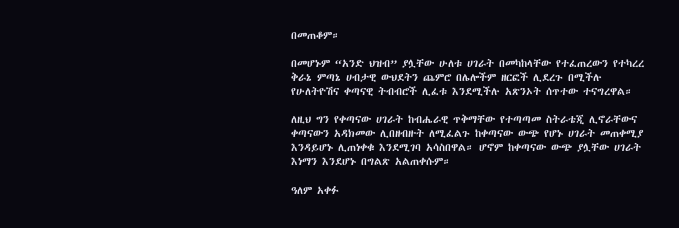በመጠቆም።

በመሆኑም “አንድ ህዝብ” ያሏቸው ሁለቱ ሀገራት በመካከላቸው የተፈጠረውን የተካረረ ቅራኔ ምጣኔ ሀብታዊ ውህደትን ጨምሮ በሌሎችም ዘርፎች ሊደረጉ በሚችሉ የሁለትዮሽና ቀጣናዊ ትብብሮች ሊፈቱ እንደሚችሉ አጽንኦት ሰጥተው ተናግረዋል።

ለዚህ ግን የቀጣናው ሀገራት ከብሔራዊ ጥቅማቸው የተጣጣመ ስትራቴጂ ሊኖራቸውና ቀጣናውን አዳክመው ሊበዘብዙት ለሚፈልጉ ከቀጣናው ውጭ የሆኑ ሀገራት መጠቀሚያ እንዳይሆኑ ሊጠነቀቁ እንደሚገባ አሳስበዋል። ሆኖም ከቀጣናው ውጭ ያሏቸው ሀገራት እነማን እንደሆኑ በግልጽ አልጠቀሱም።

ዓለም አቀፉ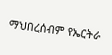ማህበረሰብም የኤርትራ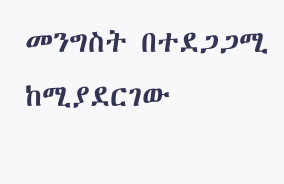መንግስት በተደጋጋሚ ከሚያደርገው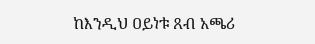ከእንዲህ ዐይነቱ ጸብ አጫሪ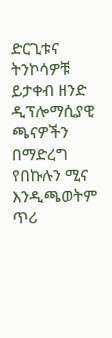ድርጊቱና ትንኮሳዎቹ ይታቀብ ዘንድ ዲፕሎማሲያዊ ጫናዎችን በማድረግ የበኩሉን ሚና እንዲጫወትም ጥሪ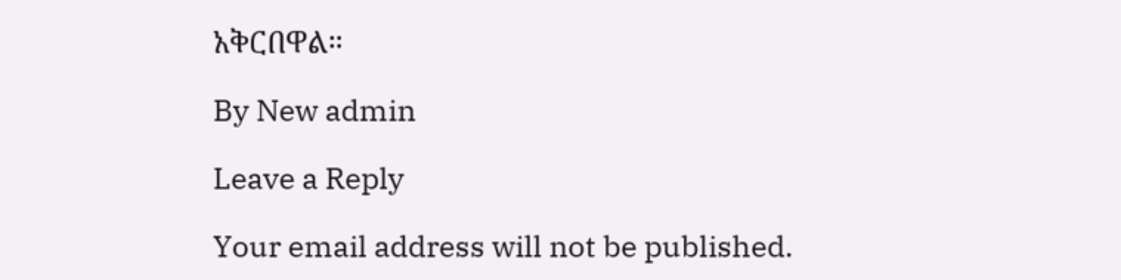አቅርበዋል።

By New admin

Leave a Reply

Your email address will not be published.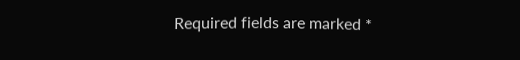Required fields are marked *